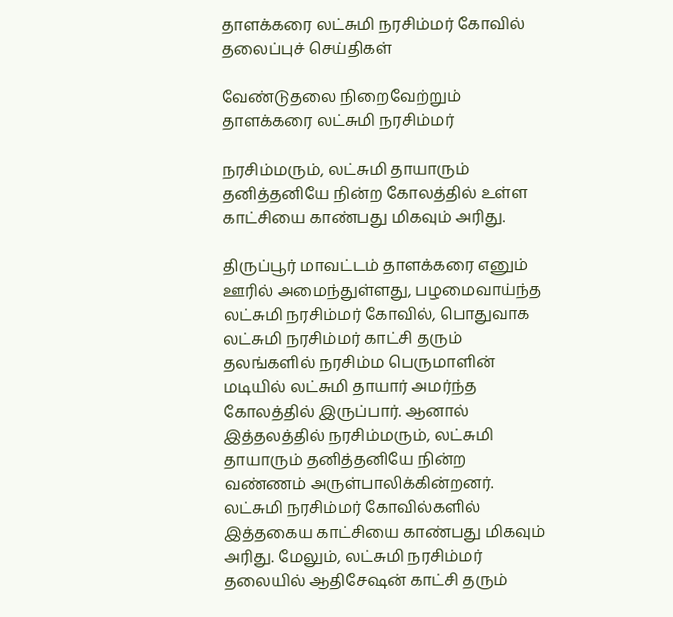தாளக்கரை லட்சுமி நரசிம்மர் கோவில்
தலைப்புச் செய்திகள்

வேண்டுதலை நிறைவேற்றும் தாளக்கரை லட்சுமி நரசிம்மர்

நரசிம்மரும், லட்சுமி தாயாரும் தனித்தனியே நின்ற கோலத்தில் உள்ள காட்சியை காண்பது மிகவும் அரிது.

திருப்பூர் மாவட்டம் தாளக்கரை எனும் ஊரில் அமைந்துள்ளது, பழமைவாய்ந்த லட்சுமி நரசிம்மர் கோவில், பொதுவாக லட்சுமி நரசிம்மர் காட்சி தரும் தலங்களில் நரசிம்ம பெருமாளின் மடியில் லட்சுமி தாயார் அமர்ந்த கோலத்தில் இருப்பார். ஆனால் இத்தலத்தில் நரசிம்மரும், லட்சுமி தாயாரும் தனித்தனியே நின்ற வண்ணம் அருள்பாலிக்கின்றனர். லட்சுமி நரசிம்மர் கோவில்களில் இத்தகைய காட்சியை காண்பது மிகவும் அரிது. மேலும், லட்சுமி நரசிம்மர் தலையில் ஆதிசேஷன் காட்சி தரும்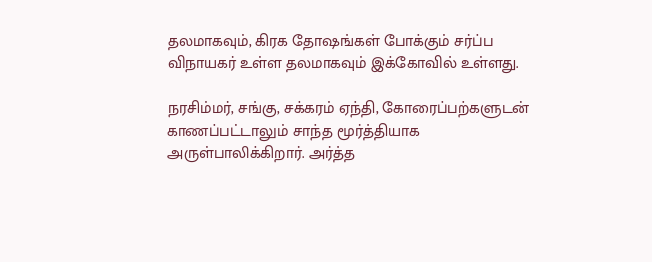தலமாகவும், கிரக தோஷங்கள் போக்கும் சர்ப்ப விநாயகர் உள்ள தலமாகவும் இக்கோவில் உள்ளது.

நரசிம்மர், சங்கு, சக்கரம் ஏந்தி, கோரைப்பற்களுடன் காணப்பட்டாலும் சாந்த மூர்த்தியாக அருள்பாலிக்கிறார். அர்த்த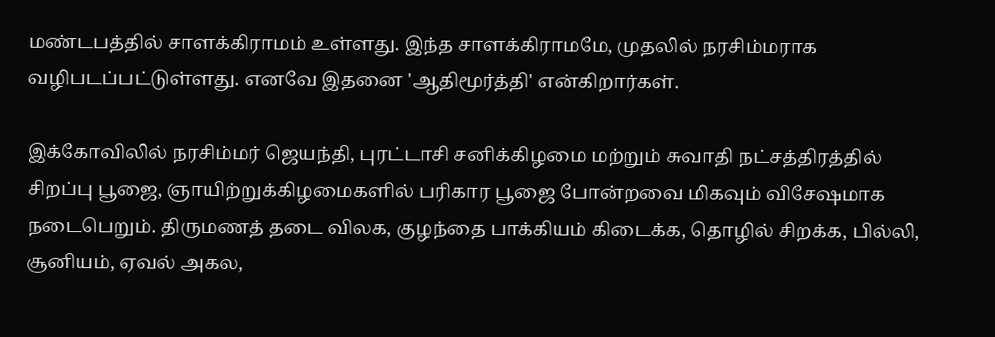மண்டபத்தில் சாளக்கிராமம் உள்ளது. இந்த சாளக்கிராமமே, முதலில் நரசிம்மராக வழிபடப்பட்டுள்ளது. எனவே இதனை 'ஆதிமூர்த்தி' என்கிறார்கள்.

இக்கோவிலில் நரசிம்மர் ஜெயந்தி, புரட்டாசி சனிக்கிழமை மற்றும் சுவாதி நட்சத்திரத்தில் சிறப்பு பூஜை, ஞாயிற்றுக்கிழமைகளில் பரிகார பூஜை போன்றவை மிகவும் விசேஷமாக நடைபெறும். திருமணத் தடை விலக, குழந்தை பாக்கியம் கிடைக்க, தொழில் சிறக்க, பில்லி, சூனியம், ஏவல் அகல,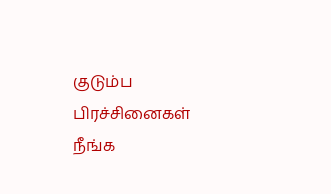குடும்ப பிரச்சினைகள் நீங்க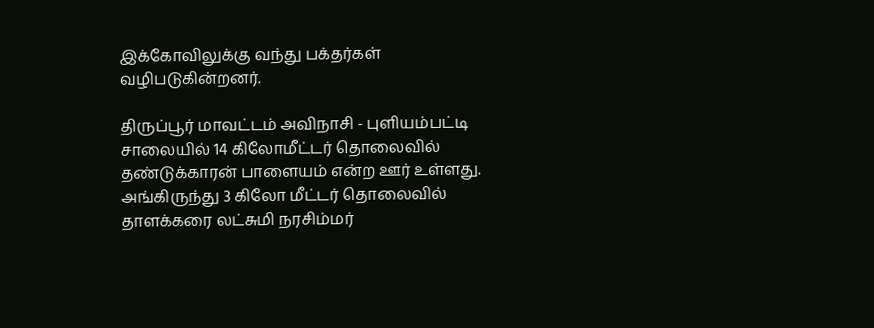இக்கோவிலுக்கு வந்து பக்தர்கள் வழிபடுகின்றனர்.

திருப்பூர் மாவட்டம் அவிநாசி - புளியம்பட்டி சாலையில் 14 கிலோமீட்டர் தொலைவில் தண்டுக்காரன் பாளையம் என்ற ஊர் உள்ளது. அங்கிருந்து 3 கிலோ மீட்டர் தொலைவில் தாளக்கரை லட்சுமி நரசிம்மர்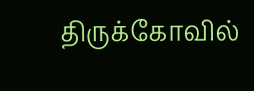திருக்கோவில்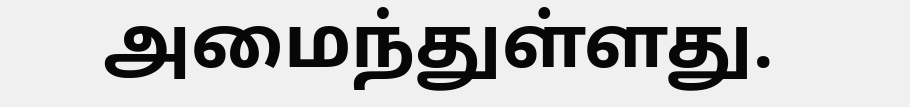அமைந்துள்ளது.